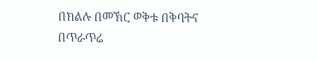በክልሉ በመኽር ወቅቱ በቅባትና በጥራጥሬ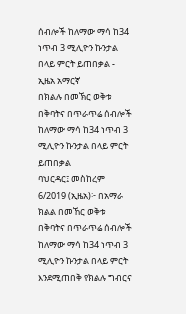ሰብሎች ከለማው ማሳ ከ34 ነጥብ 3 ሚሊዮን ኩንታል በላይ ምርት ይጠበቃል - ኢዜአ አማርኛ
በክልሉ በመኽር ወቅቱ በቅባትና በጥራጥሬ ሰብሎች ከለማው ማሳ ከ34 ነጥብ 3 ሚሊዮን ኩንታል በላይ ምርት ይጠበቃል
ባህርዳር፤ መስከረም 6/2019 (ኢዜአ)፦ በአማራ ክልል በመኸር ወቅቱ በቅባትና በጥራጥሬ ሰብሎች ከለማው ማሳ ከ34 ነጥብ 3 ሚሊዮን ኩንታል በላይ ምርት እንደሚጠበቅ የክልሉ ግብርና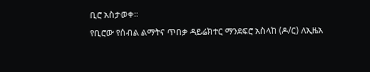ቢሮ አስታወቀ።
የቢሮው የሰብል ልማትና ጥበቃ ዳይሬክተር ማንደፍሮ አስላከ (ዶ/ር) ለኢዜአ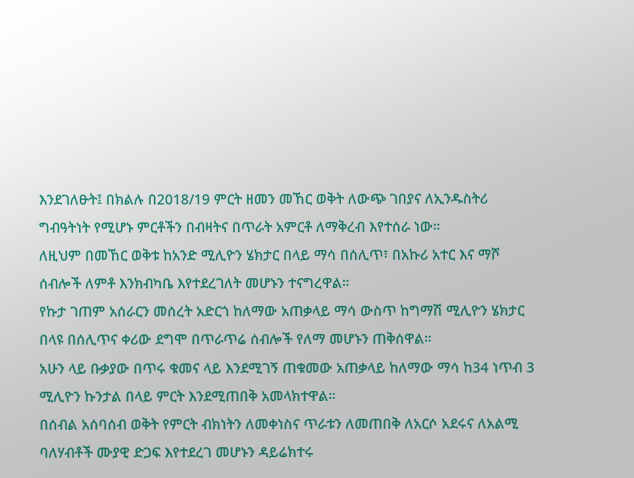እንደገለፁት፤ በክልሉ በ2018/19 ምርት ዘመን መኸር ወቅት ለውጭ ገበያና ለኢንዱስትሪ ግብዓትነት የሚሆኑ ምርቶችን በብዛትና በጥራት አምርቶ ለማቅረብ እየተሰራ ነው።
ለዚህም በመኸር ወቅቱ ከአንድ ሚሊዮን ሄክታር በላይ ማሳ በሰሊጥ፣ በአኩሪ አተር እና ማሾ ሰብሎች ለምቶ እንክብካቤ እየተደረገለት መሆኑን ተናግረዋል።
የኩታ ገጠም አሰራርን መሰረት አድርጎ ከለማው አጠቃላይ ማሳ ውስጥ ከግማሽ ሚሊዮን ሄክታር በላዩ በሰሊጥና ቀሪው ደግሞ በጥራጥሬ ሰብሎች የለማ መሆኑን ጠቅሰዋል።
አሁን ላይ ቡቃያው በጥሩ ቁመና ላይ እንደሚገኝ ጠቁመው አጠቃላይ ከለማው ማሳ ከ34 ነጥብ 3 ሚሊዮን ኩንታል በላይ ምርት እንደሚጠበቅ አመላክተዋል።
በሰብል አሰባሰብ ወቅት የምርት ብክነትን ለመቀነስና ጥራቱን ለመጠበቅ ለአርሶ አደሩና ለአልሚ ባለሃብቶች ሙያዊ ድጋፍ እየተደረገ መሆኑን ዳይሬክተሩ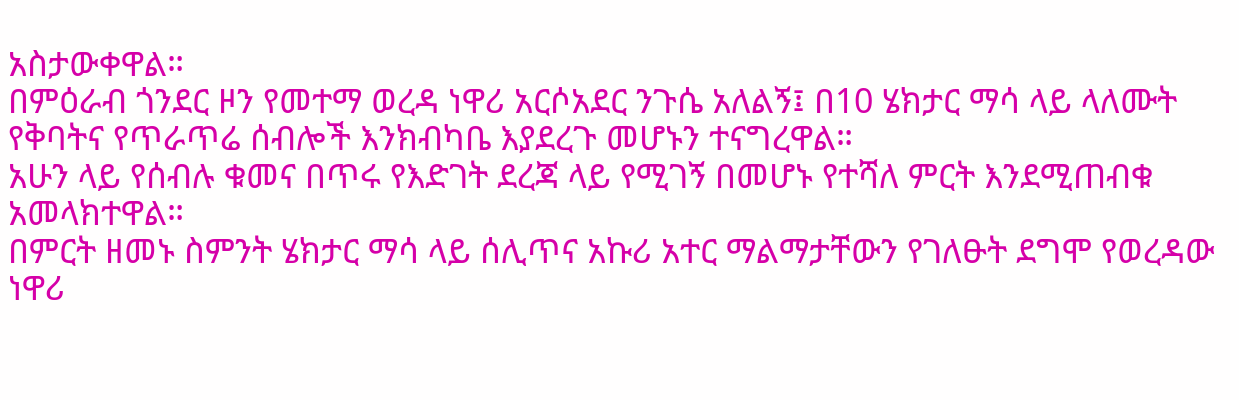አስታውቀዋል።
በምዕራብ ጎንደር ዞን የመተማ ወረዳ ነዋሪ አርሶአደር ንጉሴ አለልኝ፤ በ10 ሄክታር ማሳ ላይ ላለሙት የቅባትና የጥራጥሬ ሰብሎች እንክብካቤ እያደረጉ መሆኑን ተናግረዋል።
አሁን ላይ የሰብሉ ቁመና በጥሩ የእድገት ደረጃ ላይ የሚገኝ በመሆኑ የተሻለ ምርት እንደሚጠብቁ አመላክተዋል።
በምርት ዘመኑ ስምንት ሄክታር ማሳ ላይ ሰሊጥና አኩሪ አተር ማልማታቸውን የገለፁት ደግሞ የወረዳው ነዋሪ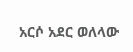አርሶ አደር ወለላው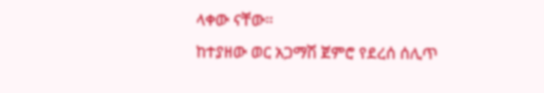ላቀው ናቸው።
ከተያዘው ወር አጋማሽ ጀምሮ የደረሰ ሰሊጥ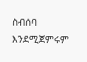ስብሰባ እንደሚጀምሩም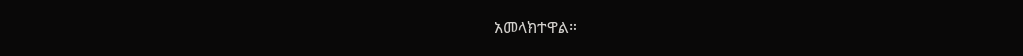አመላክተዋል።